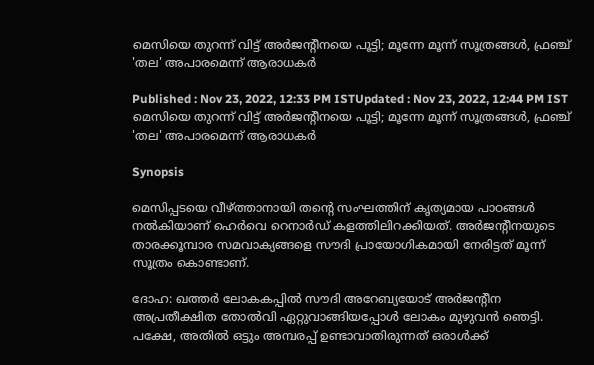മെസിയെ തുറന്ന് വിട്ട് അര്‍ജന്‍റീനയെ പൂട്ടി; മൂന്നേ മൂന്ന് സൂത്രങ്ങള്‍, ഫ്രഞ്ച് 'തല' അപാരമെന്ന് ആരാധകര്‍

Published : Nov 23, 2022, 12:33 PM ISTUpdated : Nov 23, 2022, 12:44 PM IST
മെസിയെ തുറന്ന് വിട്ട് അര്‍ജന്‍റീനയെ പൂട്ടി; മൂന്നേ മൂന്ന് സൂത്രങ്ങള്‍, ഫ്രഞ്ച് 'തല' അപാരമെന്ന് ആരാധകര്‍

Synopsis

മെസിപ്പടയെ വീഴ്ത്താനായി തന്‍റെ സംഘത്തിന് കൃത്യമായ പാഠങ്ങള്‍ നല്‍കിയാണ് ഹെര്‍വെ റെനാര്‍ഡ് കളത്തിലിറക്കിയത്. അര്‍ജന്‍റീനയുടെ താരക്കൂമ്പാര സമവാക്യങ്ങളെ സൗദി പ്രായോഗികമായി നേരിട്ടത് മൂന്ന് സൂത്രം കൊണ്ടാണ്.

ദോഹ: ഖത്തര്‍ ലോകകപ്പില്‍ സൗദി അറേബ്യയോട് അര്‍ജന്‍റീന അപ്രതീക്ഷിത തോല്‍വി ഏറ്റുവാങ്ങിയപ്പോള്‍ ലോകം മുഴുവന്‍ ഞെട്ടി. പക്ഷേ, അതില്‍ ഒട്ടും അമ്പരപ്പ് ഉണ്ടാവാതിരുന്നത് ഒരാള്‍ക്ക്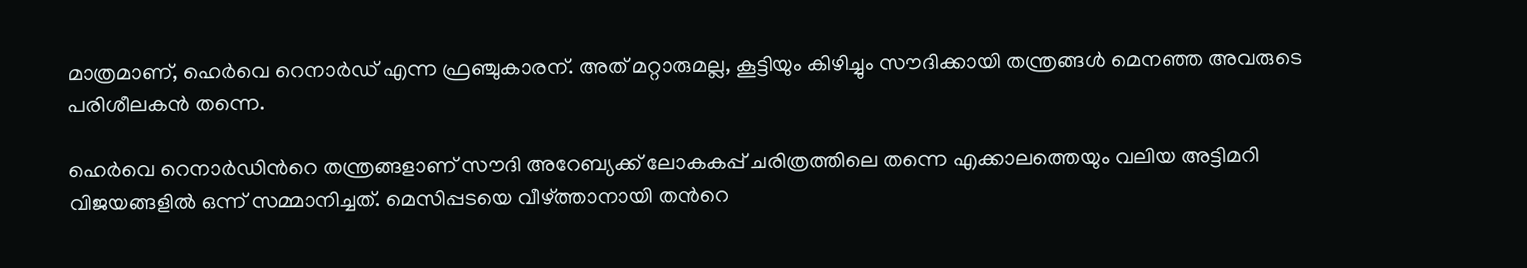മാത്രമാണ്, ഹെര്‍വെ റെനാര്‍ഡ് എന്ന ഫ്രഞ്ചുകാരന്. അത് മറ്റാരുമല്ല, കൂട്ടിയും കിഴിച്ചും സൗദിക്കായി തന്ത്രങ്ങള്‍ മെനഞ്ഞ അവരുടെ പരിശീലകന്‍ തന്നെ.

ഹെര്‍വെ റെനാര്‍ഡിന്‍റെ തന്ത്രങ്ങളാണ് സൗദി അറേബ്യക്ക് ലോകകപ്പ് ചരിത്രത്തിലെ തന്നെ എക്കാലത്തെയും വലിയ അട്ടിമറി വിജയങ്ങളിൽ ഒന്ന് സമ്മാനിച്ചത്. മെസിപ്പടയെ വീഴ്ത്താനായി തന്‍റെ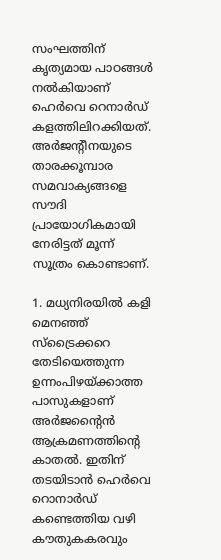സംഘത്തിന് കൃത്യമായ പാഠങ്ങള്‍ നല്‍കിയാണ് ഹെര്‍വെ റെനാര്‍ഡ് കളത്തിലിറക്കിയത്. അര്‍ജന്‍റീനയുടെ താരക്കൂമ്പാര സമവാക്യങ്ങളെ സൗദി പ്രായോഗികമായി നേരിട്ടത് മൂന്ന് സൂത്രം കൊണ്ടാണ്.

1. മധ്യനിരയിൽ കളി മെനഞ്ഞ് സ്ട്രൈക്കറെ തേടിയെത്തുന്ന ഉന്നംപിഴയ്ക്കാത്ത പാസുകളാണ് അർജന്‍റൈന്‍
ആക്രമണത്തിന്റെ കാതൽ. ഇതിന് തടയിടാന്‍ ഹെര്‍വെ റൊനാര്‍ഡ് കണ്ടെത്തിയ വഴി കൗതുകകരവും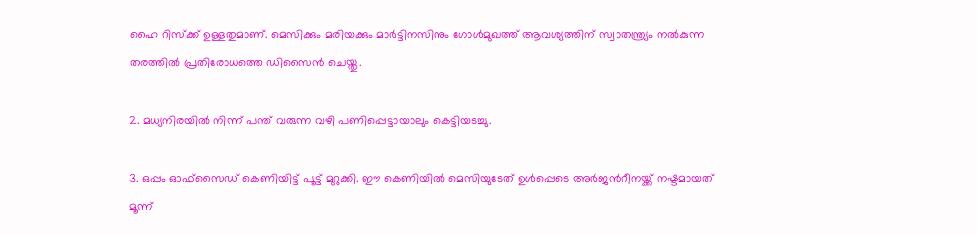ഹൈ റിസ്ക്ക് ഉള്ളതുമാണ്. മെസിക്കും മരിയക്കും മാർട്ടിനസിനും ഗോൾമുഖത്ത് ആവശ്യത്തിന് സ്വാതന്ത്ര്യം നൽകുന്ന തരത്തില്‍ പ്രതിരോധത്തെ ഡിസൈന്‍ ചെയ്തു.

2. മധ്യനിരയിൽ നിന്ന് പന്ത് വരുന്ന വഴി പണിപ്പെട്ടായാലും കെട്ടിയടച്ചു.

3. ഒപ്പം ഓഫ്സൈഡ് കെണിയിട്ട് പൂട്ട് മുറുക്കി. ഈ കെണിയിൽ മെസിയുടേത് ഉള്‍പ്പെടെ അര്‍ജന്‍റീനയ്ക്ക് നഷ്ടമായത് മൂന്ന്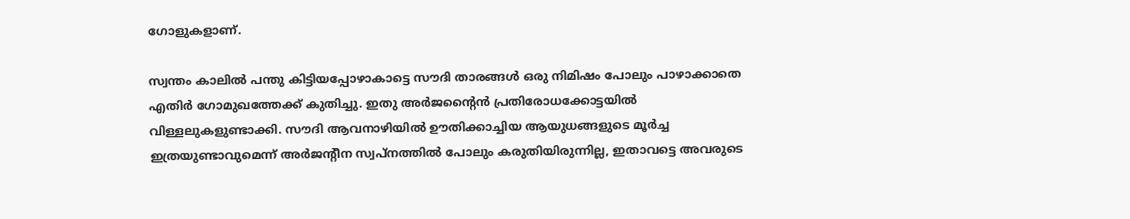ഗോളുകളാണ്.

സ്വന്തം കാലിൽ പന്തു കിട്ടിയപ്പോഴാകാട്ടെ സൗദി താരങ്ങൾ ഒരു നിമിഷം പോലും പാഴാക്കാതെ എതിർ ഗോമുഖത്തേക്ക് കുതിച്ചു. ഇതു അർജന്‍റൈന്‍ പ്രതിരോധക്കോട്ടയിൽ വിള്ളലുകളുണ്ടാക്കി. സൗദി ആവനാഴിയിൽ ഊതിക്കാച്ചിയ ആയുധങ്ങളുടെ മൂർച്ച ഇത്രയുണ്ടാവുമെന്ന് അർജന്‍റീന സ്വപ്നത്തിൽ പോലും കരുതിയിരുന്നില്ല, ഇതാവട്ടെ അവരുടെ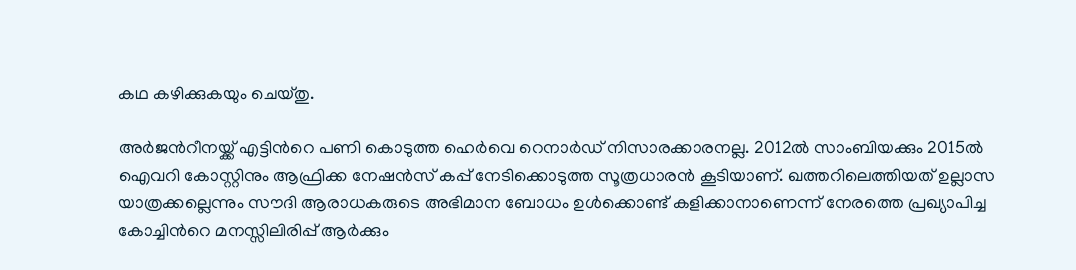കഥ കഴിക്കുകയും ചെയ്തു.

അര്‍ജന്‍റീനയ്ക്ക് എട്ടിന്‍റെ പണി കൊടുത്ത ഹെര്‍വെ റെനാര്‍ഡ് നിസാരക്കാരനല്ല. 2012ൽ സാംബിയക്കും 2015ൽ ഐവറി കോസ്റ്റിനും ആഫ്രിക്ക നേഷൻസ് കപ്പ് നേടിക്കൊടുത്ത സൂത്രധാരൻ കൂടിയാണ്. ഖത്തറിലെത്തിയത് ഉല്ലാസ യാത്രക്കല്ലെന്നും സൗദി ആരാധകരുടെ അഭിമാന ബോധം ഉള്‍ക്കൊണ്ട് കളിക്കാനാണെന്ന് നേരത്തെ പ്രഖ്യാപിച്ച കോച്ചിന്‍റെ മനസ്സിലിരിപ്പ് ആര്‍ക്കും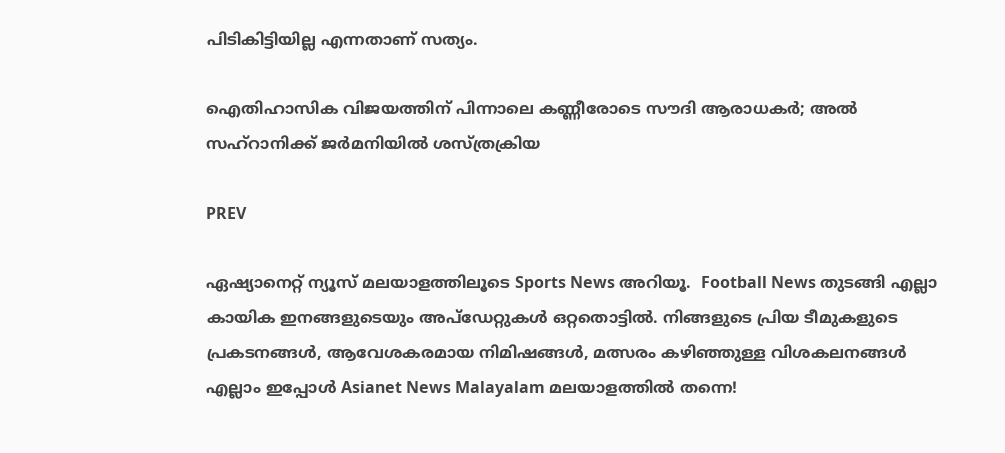പിടികിട്ടിയില്ല എന്നതാണ് സത്യം.

ഐതിഹാസിക വിജയത്തിന് പിന്നാലെ കണ്ണീരോടെ സൗദി ആരാധകര്‍; അല്‍ സഹ്‍റാനിക്ക് ജര്‍മനിയില്‍ ശസ്ത്രക്രിയ

PREV

ഏഷ്യാനെറ്റ് ന്യൂസ് മലയാളത്തിലൂടെ Sports News അറിയൂ.  Football News തുടങ്ങി എല്ലാ കായിക ഇനങ്ങളുടെയും അപ്‌ഡേറ്റുകൾ ഒറ്റതൊട്ടിൽ. നിങ്ങളുടെ പ്രിയ ടീമുകളുടെ പ്രകടനങ്ങൾ, ആവേശകരമായ നിമിഷങ്ങൾ, മത്സരം കഴിഞ്ഞുള്ള വിശകലനങ്ങൾ എല്ലാം ഇപ്പോൾ Asianet News Malayalam മലയാളത്തിൽ തന്നെ!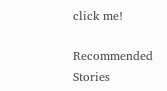click me!

Recommended Stories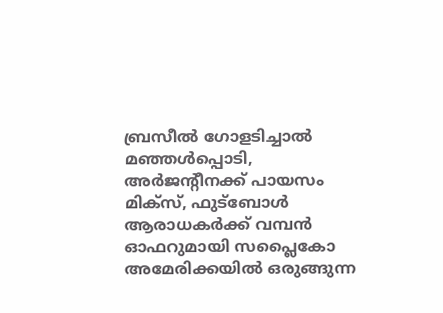ബ്രസീൽ ഗോളടിച്ചാൽ മഞ്ഞൾപ്പൊടി, അർജന്‍റീനക്ക് പായസം മിക്സ്, ഫുട്ബോൾ ആരാധകർക്ക് വമ്പൻ ഓഫറുമായി സപ്ലൈകോ
അമേരിക്കയില്‍ ഒരുങ്ങുന്ന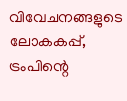വിവേചനങ്ങളുടെ ലോകകപ്പ്, ട്രംപിന്റെ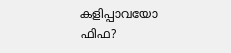കളിപ്പാവയോ ഫിഫ?